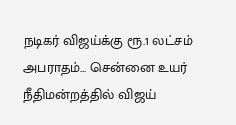நடிகர் விஜய்க்கு ரூ.1 லட்சம் அபராதம்... சென்னை உயர் நீதிமன்றத்தில் விஜய்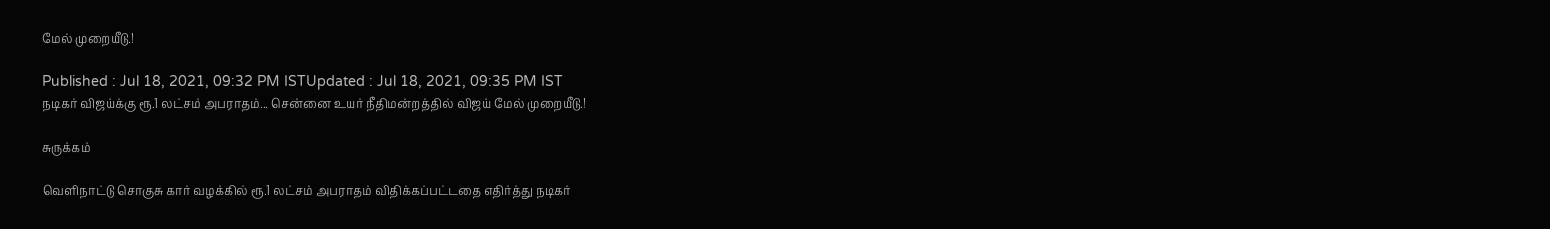மேல் முறையீடு.!

Published : Jul 18, 2021, 09:32 PM ISTUpdated : Jul 18, 2021, 09:35 PM IST
நடிகர் விஜய்க்கு ரூ.1 லட்சம் அபராதம்... சென்னை உயர் நீதிமன்றத்தில் விஜய் மேல் முறையீடு.!

சுருக்கம்

வெளிநாட்டு சொகுசு கார் வழக்கில் ரூ.1 லட்சம் அபராதம் விதிக்கப்பட்டதை எதிர்த்து நடிகர்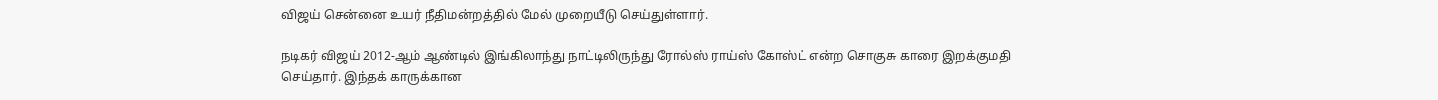விஜய் சென்னை உயர் நீதிமன்றத்தில் மேல் முறையீடு செய்துள்ளார்.

நடிகர் விஜய் 2012-ஆம் ஆண்டில் இங்கிலாந்து நாட்டிலிருந்து ரோல்ஸ் ராய்ஸ் கோஸ்ட் என்ற சொகுசு காரை இறக்குமதி செய்தார். இந்தக் காருக்கான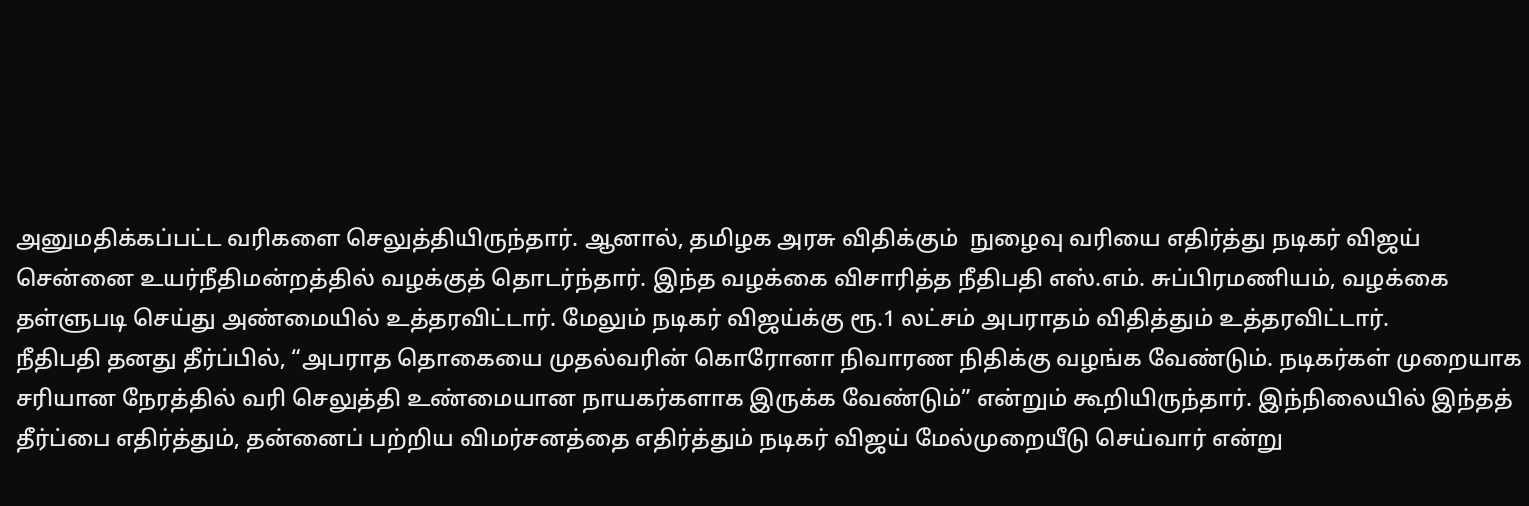அனுமதிக்கப்பட்ட வரிகளை செலுத்தியிருந்தார். ஆனால், தமிழக அரசு விதிக்கும்  நுழைவு வரியை எதிர்த்து நடிகர் விஜய்  சென்னை உயர்நீதிமன்றத்தில் வழக்குத் தொடர்ந்தார். இந்த வழக்கை விசாரித்த நீதிபதி எஸ்.எம். சுப்பிரமணியம், வழக்கை தள்ளுபடி செய்து அண்மையில் உத்தரவிட்டார். மேலும் நடிகர் விஜய்க்கு ரூ.1 லட்சம் அபராதம் விதித்தும் உத்தரவிட்டார்.
நீதிபதி தனது தீர்ப்பில், “அபராத தொகையை முதல்வரின் கொரோனா நிவாரண நிதிக்கு வழங்க வேண்டும். நடிகர்கள் முறையாக சரியான நேரத்தில் வரி செலுத்தி உண்மையான நாயகர்களாக இருக்க வேண்டும்” என்றும் கூறியிருந்தார். இந்நிலையில் இந்தத் தீர்ப்பை எதிர்த்தும், தன்னைப் பற்றிய விமர்சனத்தை எதிர்த்தும் நடிகர் விஜய் மேல்முறையீடு செய்வார் என்று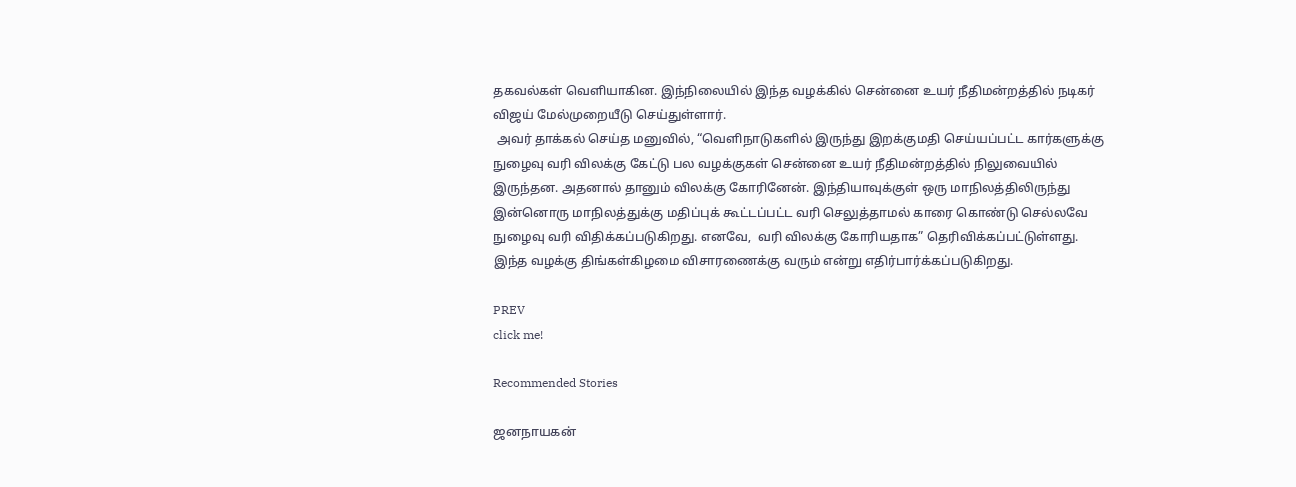தகவல்கள் வெளியாகின. இந்நிலையில் இந்த வழக்கில் சென்னை உயர் நீதிமன்றத்தில் நடிகர் விஜய் மேல்முறையீடு செய்துள்ளார்.
 அவர் தாக்கல் செய்த மனுவில், “வெளிநாடுகளில் இருந்து இறக்குமதி செய்யப்பட்ட கார்களுக்கு நுழைவு வரி விலக்கு கேட்டு பல வழக்குகள் சென்னை உயர் நீதிமன்றத்தில் நிலுவையில் இருந்தன. அதனால் தானும் விலக்கு கோரினேன். இந்தியாவுக்குள் ஒரு மாநிலத்திலிருந்து இன்னொரு மாநிலத்துக்கு மதிப்புக் கூட்டப்பட்ட வரி செலுத்தாமல் காரை கொண்டு செல்லவே நுழைவு வரி விதிக்கப்படுகிறது. எனவே,  வரி விலக்கு கோரியதாக” தெரிவிக்கப்பட்டுள்ளது. இந்த வழக்கு திங்கள்கிழமை விசாரணைக்கு வரும் என்று எதிர்பார்க்கப்படுகிறது.

PREV
click me!

Recommended Stories

ஜனநாயகன்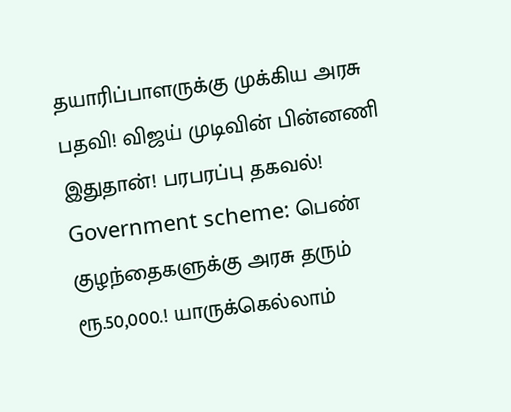தயாரிப்பாளருக்கு முக்கிய அரசு பதவி! விஜய் முடிவின் பின்னணி இதுதான்! பரபரப்பு தகவல்!
Government scheme: பெண் குழந்தைகளுக்கு அரசு தரும் ரூ.50,000.! யாருக்கெல்லாம்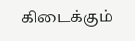கிடைக்கும்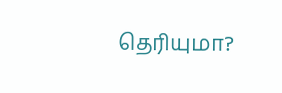தெரியுமா?